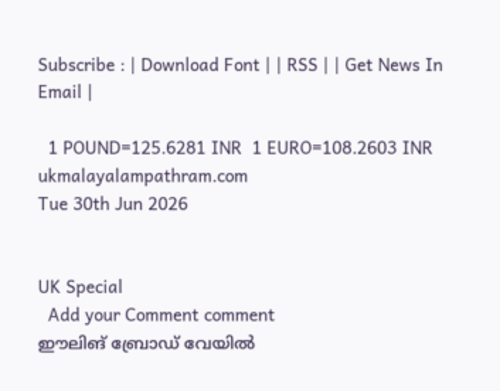Subscribe : | Download Font | | RSS | | Get News In Email |

  1 POUND=125.6281 INR  1 EURO=108.2603 INR
ukmalayalampathram.com
Tue 30th Jun 2026


UK Special
  Add your Comment comment
ഈലിങ് ബ്രോഡ് വേയില്‍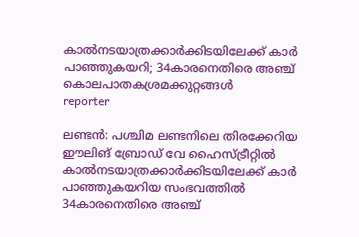കാല്‍നടയാത്രക്കാര്‍ക്കിടയിലേക്ക് കാര്‍ പാഞ്ഞുകയറി; 34കാരനെതിരെ അഞ്ച് കൊലപാതകശ്രമക്കുറ്റങ്ങള്‍
reporter

ലണ്ടന്‍: പശ്ചിമ ലണ്ടനിലെ തിരക്കേറിയ ഈലിങ് ബ്രോഡ് വേ ഹൈസ്ട്രീറ്റില്‍ കാല്‍നടയാത്രക്കാര്‍ക്കിടയിലേക്ക് കാര്‍ പാഞ്ഞുകയറിയ സംഭവത്തില്‍ 34കാരനെതിരെ അഞ്ച്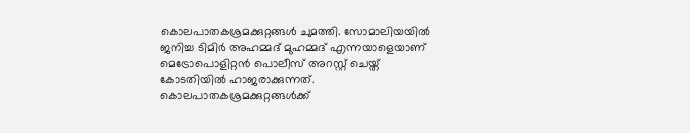കൊലപാതകശ്രമക്കുറ്റങ്ങള്‍ ചുമത്തി. സോമാലിയയില്‍ ജനിച്ച ടിമിര്‍ അഹമ്മദ് മുഹമ്മദ് എന്നയാളെയാണ് മെട്രോപൊളിറ്റന്‍ പൊലീസ് അറസ്റ്റ് ചെയ്ത് കോടതിയില്‍ ഹാജരാക്കുന്നത്. കൊലപാതകശ്രമക്കുറ്റങ്ങള്‍ക്ക്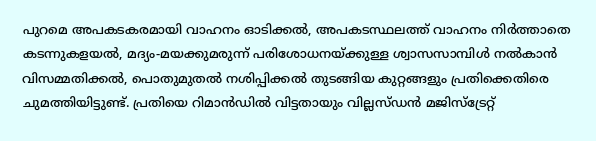പുറമെ അപകടകരമായി വാഹനം ഓടിക്കല്‍, അപകടസ്ഥലത്ത് വാഹനം നിര്‍ത്താതെ കടന്നുകളയല്‍, മദ്യം-മയക്കുമരുന്ന് പരിശോധനയ്ക്കുള്ള ശ്വാസസാമ്പിള്‍ നല്‍കാന്‍ വിസമ്മതിക്കല്‍, പൊതുമുതല്‍ നശിപ്പിക്കല്‍ തുടങ്ങിയ കുറ്റങ്ങളും പ്രതിക്കെതിരെ ചുമത്തിയിട്ടുണ്ട്. പ്രതിയെ റിമാന്‍ഡില്‍ വിട്ടതായും വില്ലസ്ഡന്‍ മജിസ്‌ട്രേറ്റ്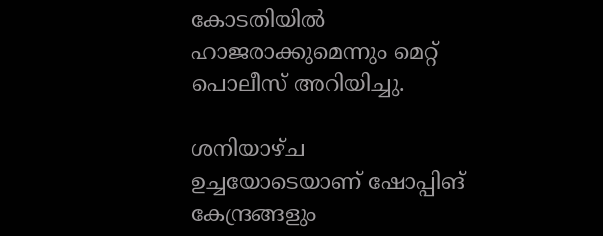കോടതിയില്‍ ഹാജരാക്കുമെന്നും മെറ്റ് പൊലീസ് അറിയിച്ചു.

ശനിയാഴ്ച ഉച്ചയോടെയാണ് ഷോപ്പിങ് കേന്ദ്രങ്ങളും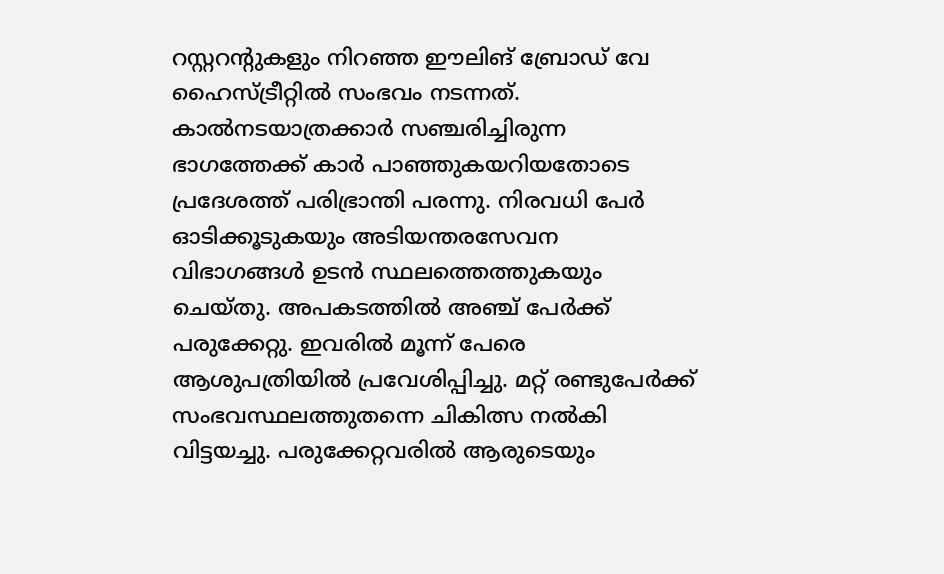റസ്റ്ററന്റുകളും നിറഞ്ഞ ഈലിങ് ബ്രോഡ് വേ ഹൈസ്ട്രീറ്റില്‍ സംഭവം നടന്നത്. കാല്‍നടയാത്രക്കാര്‍ സഞ്ചരിച്ചിരുന്ന ഭാഗത്തേക്ക് കാര്‍ പാഞ്ഞുകയറിയതോടെ പ്രദേശത്ത് പരിഭ്രാന്തി പരന്നു. നിരവധി പേര്‍ ഓടിക്കൂടുകയും അടിയന്തരസേവന വിഭാഗങ്ങള്‍ ഉടന്‍ സ്ഥലത്തെത്തുകയും ചെയ്തു. അപകടത്തില്‍ അഞ്ച് പേര്‍ക്ക് പരുക്കേറ്റു. ഇവരില്‍ മൂന്ന് പേരെ ആശുപത്രിയില്‍ പ്രവേശിപ്പിച്ചു. മറ്റ് രണ്ടുപേര്‍ക്ക് സംഭവസ്ഥലത്തുതന്നെ ചികിത്സ നല്‍കി വിട്ടയച്ചു. പരുക്കേറ്റവരില്‍ ആരുടെയും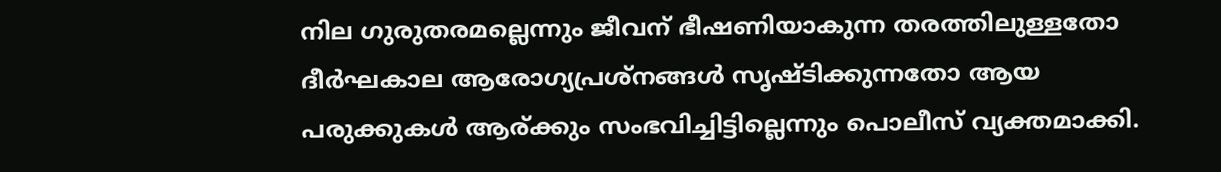നില ഗുരുതരമല്ലെന്നും ജീവന് ഭീഷണിയാകുന്ന തരത്തിലുള്ളതോ ദീര്‍ഘകാല ആരോഗ്യപ്രശ്‌നങ്ങള്‍ സൃഷ്ടിക്കുന്നതോ ആയ പരുക്കുകള്‍ ആര്ക്കും സംഭവിച്ചിട്ടില്ലെന്നും പൊലീസ് വ്യക്തമാക്കി.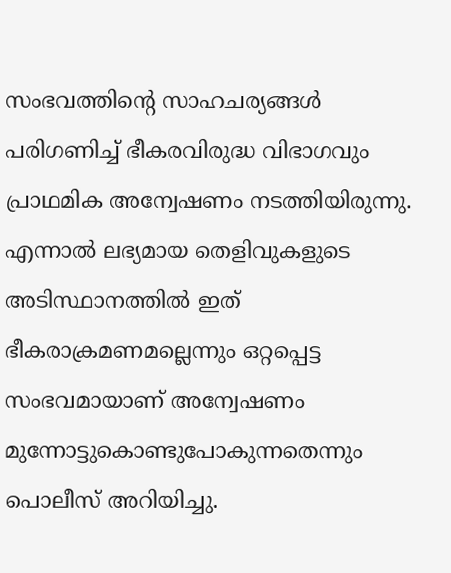സംഭവത്തിന്റെ സാഹചര്യങ്ങള്‍ പരിഗണിച്ച് ഭീകരവിരുദ്ധ വിഭാഗവും പ്രാഥമിക അന്വേഷണം നടത്തിയിരുന്നു. എന്നാല്‍ ലഭ്യമായ തെളിവുകളുടെ അടിസ്ഥാനത്തില്‍ ഇത് ഭീകരാക്രമണമല്ലെന്നും ഒറ്റപ്പെട്ട സംഭവമായാണ് അന്വേഷണം മുന്നോട്ടുകൊണ്ടുപോകുന്നതെന്നും പൊലീസ് അറിയിച്ചു.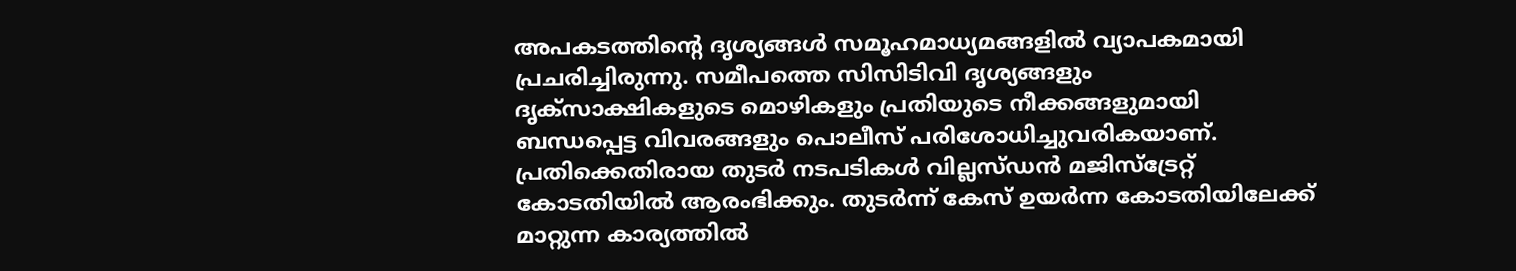അപകടത്തിന്റെ ദൃശ്യങ്ങള്‍ സമൂഹമാധ്യമങ്ങളില്‍ വ്യാപകമായി പ്രചരിച്ചിരുന്നു. സമീപത്തെ സിസിടിവി ദൃശ്യങ്ങളും ദൃക്സാക്ഷികളുടെ മൊഴികളും പ്രതിയുടെ നീക്കങ്ങളുമായി ബന്ധപ്പെട്ട വിവരങ്ങളും പൊലീസ് പരിശോധിച്ചുവരികയാണ്. പ്രതിക്കെതിരായ തുടര്‍ നടപടികള്‍ വില്ലസ്ഡന്‍ മജിസ്‌ട്രേറ്റ് കോടതിയില്‍ ആരംഭിക്കും. തുടര്‍ന്ന് കേസ് ഉയര്‍ന്ന കോടതിയിലേക്ക് മാറ്റുന്ന കാര്യത്തില്‍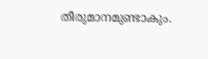തീരുമാനമുണ്ടാകും.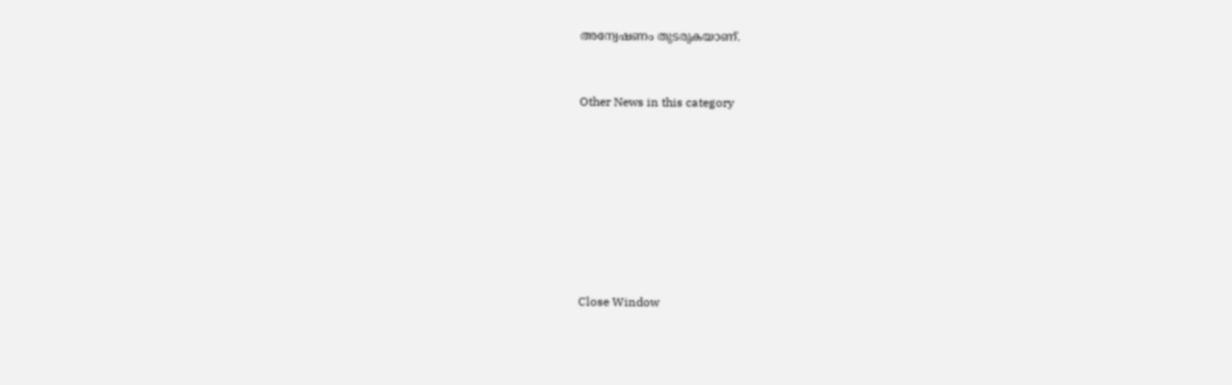അന്വേഷണം തുടരുകയാണ്.


Other News in this category








Close Window